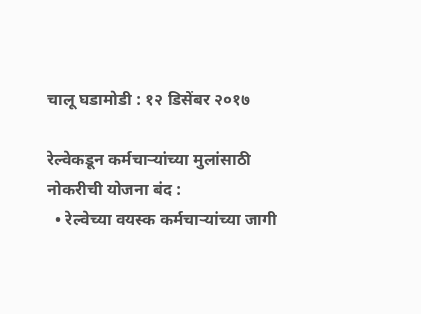चालू घडामोडी : १२ डिसेंबर २०१७

रेल्वेकडून कर्मचाऱ्यांच्या मुलांसाठी नोकरीची योजना बंद :
  • रेल्वेच्या वयस्क कर्मचाऱ्यांच्या जागी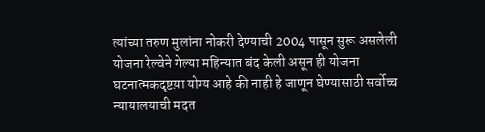त्यांच्या तरुण मुलांना नोकरी देण्याची 2004 पासून सुरू असलेली योजना रेल्वेने गेल्या महिन्यात बंद केली असून ही योजना घटनात्मकदृष्टय़ा योग्य आहे की नाही हे जाणून घेण्यासाठी सर्वोच्च न्यायालयाची मदत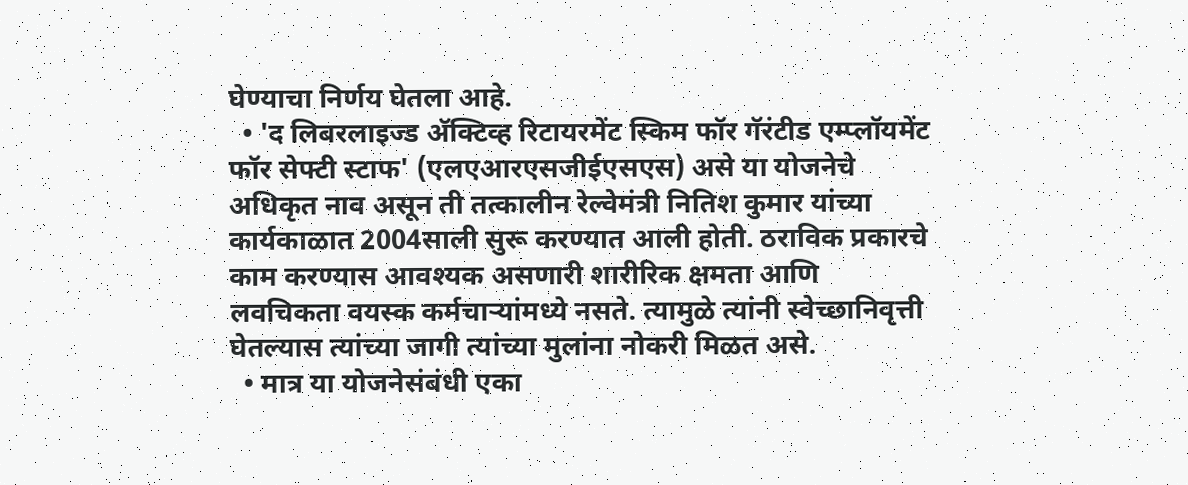घेण्याचा निर्णय घेतला आहे.
  • 'द लिबरलाइज्ड अ‍ॅक्टिव्ह रिटायरमेंट स्किम फॉर गॅरंटीड एम्प्लॉयमेंट फॉर सेफ्टी स्टाफ' (एलएआरएसजीईएसएस) असे या योजनेचे अधिकृत नाव असून ती तत्कालीन रेल्वेमंत्री नितिश कुमार यांच्या कार्यकाळात 2004साली सुरू करण्यात आली होती. ठराविक प्रकारचे काम करण्यास आवश्यक असणारी शारीरिक क्षमता आणि लवचिकता वयस्क कर्मचाऱ्यांमध्ये नसते. त्यामुळे त्यांनी स्वेच्छानिवृत्ती घेतल्यास त्यांच्या जागी त्यांच्या मुलांना नोकरी मिळत असे.
  • मात्र या योजनेसंबंधी एका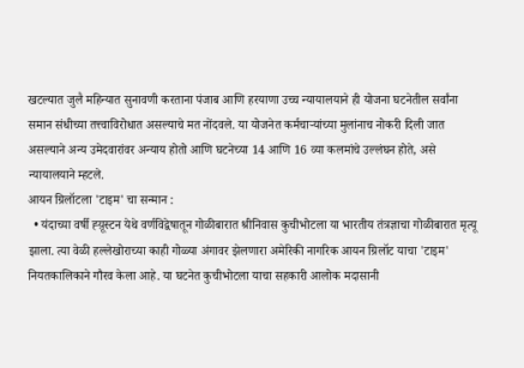खटल्यात जुलै महिन्यात सुनावणी करताना पंजाब आणि हरयाणा उच्च न्यायालयाने ही योजना घटनेतील सर्वांना समान संधीच्या तत्त्वाविरोधात असल्याचे मत नोंदवले. या योजनेत कर्मचाऱ्यांच्या मुलांनाच नोकरी दिली जात असल्याने अन्य उमेदवारांवर अन्याय होतो आणि घटनेच्या 14 आणि 16 व्या कलमांचे उल्लंघन होते, असे न्यायालयाने म्हटले.
आयन ग्रिलॉटला 'टाइम' चा सन्मान :
  • यंदाच्या वर्षी ह्य़ूस्टन येथे वर्णविद्वेषातून गोळीबारात श्रीनिवास कुचीभोटला या भारतीय तंत्रज्ञाचा गोळीबारात मृत्यू झाला. त्या वेळी हल्लेखोराच्या काही गोळ्या अंगावर झेलणारा अमेरिकी नागरिक आयन ग्रिलॉट याचा 'टाइम' नियतकालिकाने गौरव केला आहे. या घटनेत कुचीभोटला याचा सहकारी आलोक मदासानी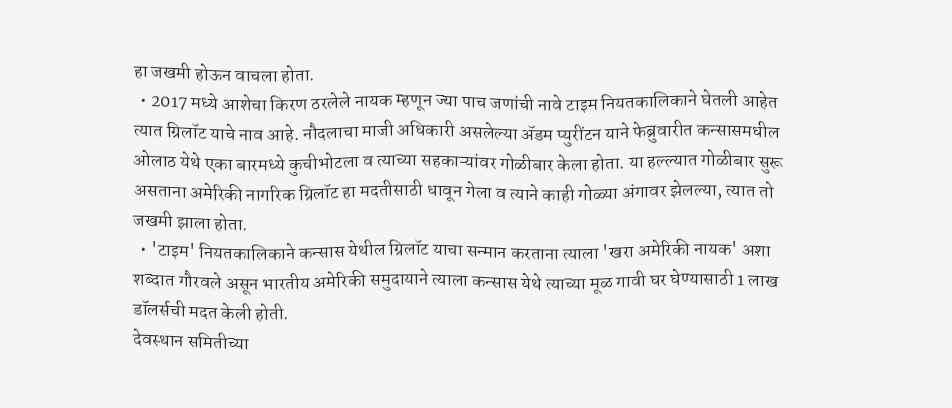हा जखमी होऊन वाचला होता.
  • 2017 मध्ये आशेचा किरण ठरलेले नायक म्हणून ज्या पाच जणांची नावे टाइम नियतकालिकाने घेतली आहेत त्यात ग्रिलॉट याचे नाव आहे. नौदलाचा माजी अधिकारी असलेल्या अ‍ॅडम प्युरींटन याने फेब्रुवारीत कन्सासमधील ओलाठ येथे एका बारमध्ये कुचीभोटला व त्याच्या सहकाऱ्यांवर गोळीबार केला होता. या हल्ल्यात गोळीबार सुरू असताना अमेरिकी नागरिक ग्रिलॉट हा मदतीसाठी धावून गेला व त्याने काही गोळ्या अंगावर झेलल्या, त्यात तो जखमी झाला होता.
  • 'टाइम' नियतकालिकाने कन्सास येथील ग्रिलॉट याचा सन्मान करताना त्याला 'खरा अमेरिकी नायक' अशा शब्दात गौरवले असून भारतीय अमेरिकी समुदायाने त्याला कन्सास येथे त्याच्या मूळ गावी घर घेण्यासाठी 1 लाख डॉलर्सची मदत केली होती.
देवस्थान समितीच्या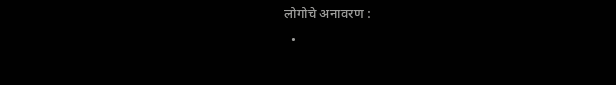लोगोचे अनावरण :
  •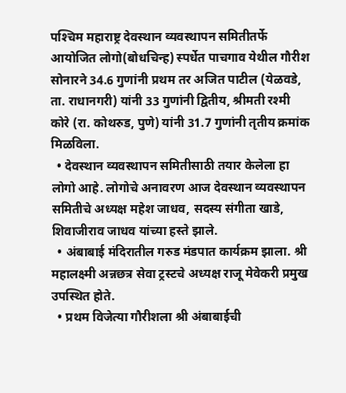पश्‍चिम महाराष्ट्र देवस्थान व्यवस्थापन समितीतर्फे आयोजित लोगो(बोधचिन्ह) स्पर्धेत पाचगाव येथील गौरीश सोनारने 34.6 गुणांनी प्रथम तर अजित पाटील (येळवडे, ता. राधानगरी) यांनी 33 गुणांनी द्वितीय, श्रीमती रश्‍मी कोरे (रा. कोथरुड, पुणे) यांनी 31.7 गुणांनी तृतीय क्रमांक मिळविला.
  • देवस्थान व्यवस्थापन समितीसाठी तयार केलेला हा लोगो आहे. लोगोचे अनावरण आज देवस्थान व्यवस्थापन समितीचे अध्यक्ष महेश जाधव, सदस्य संगीता खाडे, शिवाजीराव जाधव यांच्या हस्ते झाले.
  • अंबाबाई मंदिरातील गरुड मंडपात कार्यक्रम झाला. श्री महालक्ष्मी अन्नछत्र सेवा ट्रस्टचे अध्यक्ष राजू मेवेकरी प्रमुख उपस्थित होते.
  • प्रथम विजेत्या गौरीशला श्री अंबाबाईची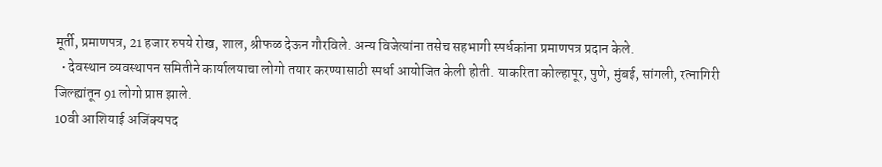मूर्ती, प्रमाणपत्र, 21 हजार रुपये रोख, शाल, श्रीफळ देऊन गौरविले. अन्य विजेत्यांना तसेच सहभागी स्पर्धकांना प्रमाणपत्र प्रदान केले.
  • देवस्थान व्यवस्थापन समितीने कार्यालयाचा लोगो तयार करण्यासाठी स्पर्धा आयोजित केली होती. याकरिता कोल्हापूर, पुणे, मुंबई, सांगली, रत्नागिरी जिल्ह्यांतून 91 लोगो प्राप्त झाले.
10वी आशियाई अजिंक्यपद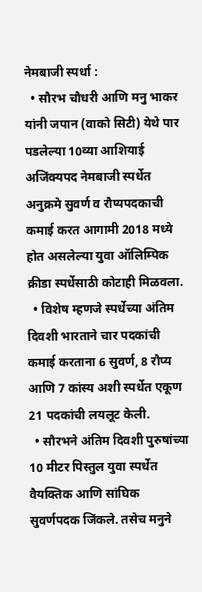नेमबाजी स्पर्धा :
  • सौरभ चौधरी आणि मनु भाकर यांनी जपान (वाको सिटी) येथे पार पडलेल्या 10व्या आशियाई अजिंक्यपद नेमबाजी स्पर्धेत अनुक्रमे सुवर्ण व रौप्यपदकाची कमाई करत आगामी 2018 मध्ये होत असलेल्या युवा ऑलिम्पिक क्रीडा स्पर्धेसाठी कोटाही मिळवला.
  • विशेष म्हणजे स्पर्धेच्या अंतिम दिवशी भारताने चार पदकांची कमाई करताना 6 सुवर्ण, 8 रौप्य आणि 7 कांस्य अशी स्पर्धेत एकूण 21 पदकांची लयलूट केली.
  • सौरभने अंतिम दिवशी पुरुषांच्या 10 मीटर पिस्तुल युवा स्पर्धेत वैयक्तिक आणि सांघिक सुवर्णपदक जिंकले. तसेच मनुने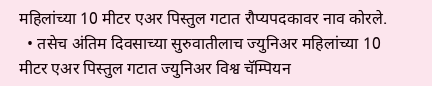महिलांच्या 10 मीटर एअर पिस्तुल गटात रौप्यपदकावर नाव कोरले.
  • तसेच अंतिम दिवसाच्या सुरुवातीलाच ज्युनिअर महिलांच्या 10 मीटर एअर पिस्तुल गटात ज्युनिअर विश्व चॅम्पियन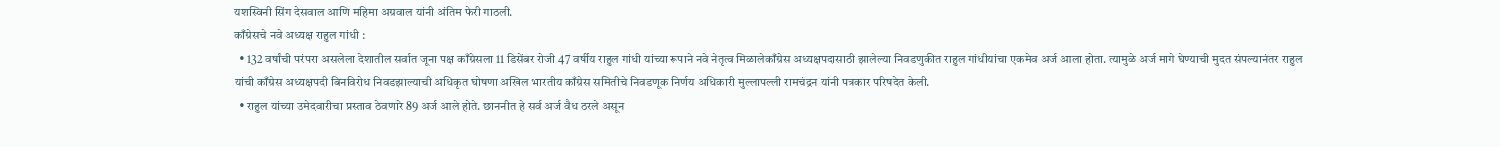यशस्विनी सिंग देसवाल आणि महिमा अग्रवाल यांनी अंतिम फेरी गाठली.
काँग्रेसचे नवे अध्यक्ष राहुल गांधी :
  • 132 वर्षांची परंपरा असलेला देशातील सर्वात जूना पक्ष काँग्रेसला 11 डिसेंबर रोजी 47 वर्षीय राहुल गांधी यांच्या रूपाने नवे नेतृत्व मिळालेकाँग्रेस अध्यक्षपदासाठी झालेल्या निवडणुकीत राहुल गांधीयांचा एकमेव अर्ज आला होता. त्यामुळे अर्ज मागे घेण्याची मुदत संपल्यानंतर राहुल यांची काँग्रेस अध्यक्षपदी बिनविरोध निवडझाल्याची अधिकृत घोषणा अखिल भारतीय काँग्रेस समितीचे निवडणूक निर्णय अधिकारी मुल्लापल्ली रामचंद्रन यांनी पत्रकार परिषदेत केली.
  • राहुल यांच्या उमेदवारीचा प्रस्ताव ठेवणारे 89 अर्ज आले होते. छाननीत हे सर्व अर्ज वैध ठरले असून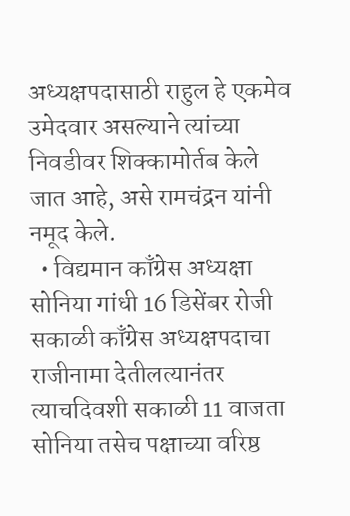अध्यक्षपदासाठी राहुल हे एकमेव उमेदवार असल्याने त्यांच्या निवडीवर शिक्कामोर्तब केले जात आहे, असे रामचंद्रन यांनी नमूद केले.
  • विद्यमान काँग्रेस अध्यक्षा सोनिया गांधी 16 डिसेंबर रोजी सकाळी काँग्रेस अध्यक्षपदाचा राजीनामा देतीलत्यानंतर त्याचदिवशी सकाळी 11 वाजता सोनिया तसेच पक्षाच्या वरिष्ठ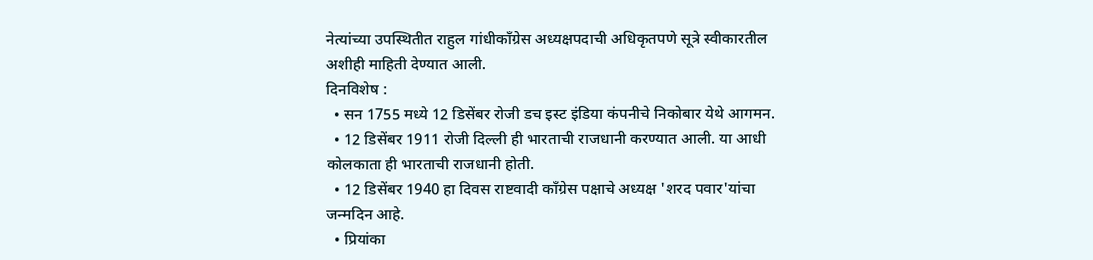नेत्यांच्या उपस्थितीत राहुल गांधीकाँग्रेस अध्यक्षपदाची अधिकृतपणे सूत्रे स्वीकारतील अशीही माहिती देण्यात आली.
दिनविशेष :
  • सन 1755 मध्ये 12 डिसेंबर रोजी डच इस्ट इंडिया कंपनीचे निकोबार येथे आगमन.
  • 12 डिसेंबर 1911 रोजी दिल्ली ही भारताची राजधानी करण्यात आली. या आधी कोलकाता ही भारताची राजधानी होती.
  • 12 डिसेंबर 1940 हा दिवस राष्टवादी कॉंग्रेस पक्षाचे अध्यक्ष 'शरद पवार'यांचा जन्मदिन आहे.
  • प्रियांका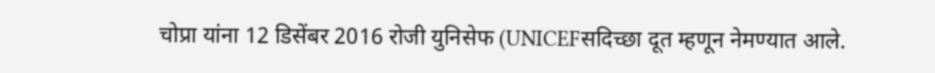चोप्रा यांना 12 डिसेंबर 2016 रोजी युनिसेफ (UNICEFसदिच्छा दूत म्हणून नेमण्यात आले.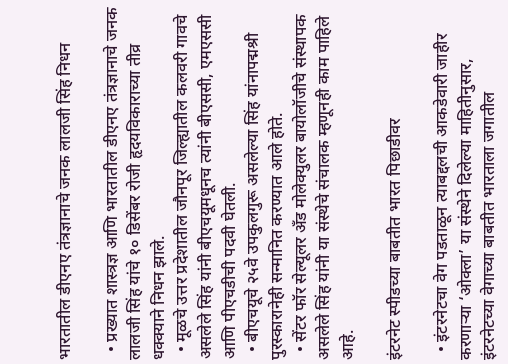भारतातील डीएनए तंत्रज्ञानाचे जनक लालजी सिंह निधन

  • प्रख्यात शास्त्रज्ञ आणि भारतातील डीएनए तंत्रज्ञानाचे जनक लालजी सिंह यांचे १० डिसेंबर रोजी हृदयविकाराच्या तीव्र धक्क्याने निधन झाले.
  • मूळचे उत्तर प्रदेशातील जौनपूर जिल्ह्यातील कलवरी गावचे असलेले सिंह यांनी बीएचयूमधूनच त्यांनी बीएससी, एमएससी आणि पीएचडीची पदवी घेतली.
  • बीएचयूचे २५वे उपकुलगुरू असलेल्या सिंह यांनापद्मश्री पुरस्कारानेही सन्मानित करण्यात आले होते.
  • सेंटर फॉर सेल्यूलर अँड मोलेक्युलर बायोलॉजीचे संस्थापक असलेले सिंह यांनी या संस्थेचे संचालक म्हणूनही काम पाहिले आहे.

इंटरनेट स्पीडच्या बाबतीत भारत पिछाडीवर

  • इंटरनेटचा वेग पडताळून त्याबद्दलची आकडेवारी जाहीर करणाऱ्या ‘ओक्ला’ या संस्थेने दिलेल्या माहितीनुसार, इंटरनेटच्या वेगाच्या बाबतीत भारताला जगातील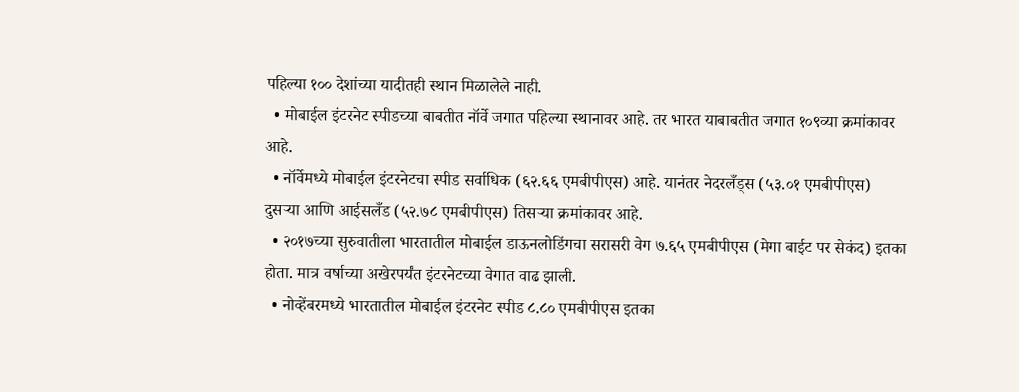पहिल्या १०० देशांच्या यादीतही स्थान मिळालेले नाही.
  • मोबाईल इंटरनेट स्पीडच्या बाबतीत नॉर्वे जगात पहिल्या स्थानावर आहे. तर भारत याबाबतीत जगात १०९व्या क्रमांकावर आहे.
  • नॉर्वेमध्ये मोबाईल इंटरनेटचा स्पीड सर्वाधिक (६२.६६ एमबीपीएस) आहे. यानंतर नेदरलँड्स (५३.०१ एमबीपीएस) दुसऱ्या आणि आईसलँड (५२.७८ एमबीपीएस) तिसऱ्या क्रमांकावर आहे.
  • २०१७च्या सुरुवातीला भारतातील मोबाईल डाऊनलोडिंगचा सरासरी वेग ७.६५ एमबीपीएस (मेगा बाईट पर सेकंद) इतका होता. मात्र वर्षाच्या अखेरपर्यंत इंटरनेटच्या वेगात वाढ झाली.
  • नोव्हेंबरमध्ये भारतातील मोबाईल इंटरनेट स्पीड ८.८० एमबीपीएस इतका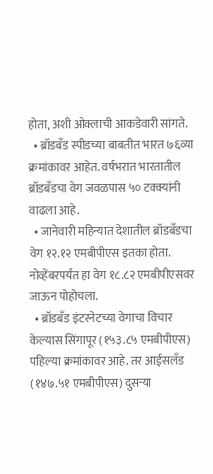होता, अशी ओक्लाची आकडेवारी सांगते.
  • ब्रॉडबँड स्पीडच्या बाबतीत भारत ७६व्या क्रमांकावर आहेत. वर्षभरात भारतातील ब्रॉडबँडचा वेग जवळपास ५० टक्क्यांनी वाढला आहे.
  • जानेवारी महिन्यात देशातील ब्रॉडबँडचा वेग १२.१२ एमबीपीएस इतका होता. नोव्हेंबरपर्यंत हा वेग १८.८२ एमबीपीएसवर जाऊन पोहोचला.
  • ब्रॉडबँड इंटरनेटच्या वेगाचा विचार केल्यास सिंगापूर (१५३.८५ एमबीपीएस) पहिल्या क्रमांकावर आहे. तर आईसलँड (१४७.५१ एमबीपीएस) दुसऱ्या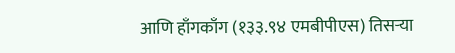आणि हाँगकाँग (१३३.९४ एमबीपीएस) तिसऱ्या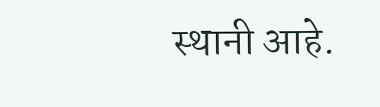स्थानी आहे.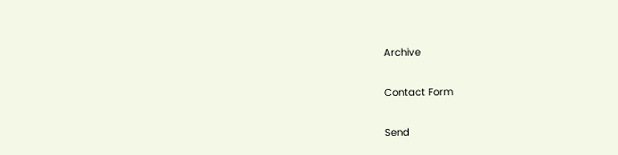Archive

Contact Form

Send